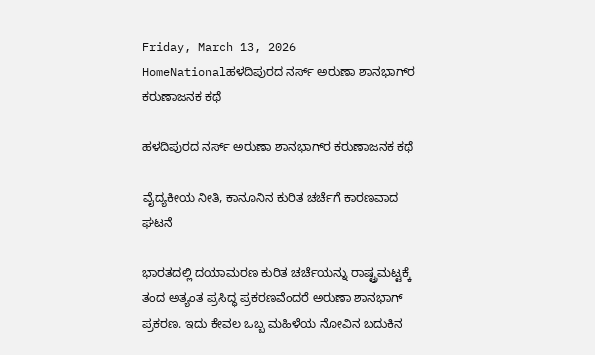Friday, March 13, 2026
HomeNationalಹಳದಿಪುರದ ನರ್ಸ್‌ ಅರುಣಾ ಶಾನಭಾಗ್‌ರ ಕರುಣಾಜನಕ ಕಥೆ

ಹಳದಿಪುರದ ನರ್ಸ್‌ ಅರುಣಾ ಶಾನಭಾಗ್‌ರ ಕರುಣಾಜನಕ ಕಥೆ

ವೈದ್ಯಕೀಯ ನೀತಿ, ಕಾನೂನಿನ ಕುರಿತ ಚರ್ಚೆಗೆ ಕಾರಣವಾದ ಘಟನೆ

ಭಾರತದಲ್ಲಿ ದಯಾಮರಣ ಕುರಿತ ಚರ್ಚೆಯನ್ನು ರಾಷ್ಟ್ರಮಟ್ಟಕ್ಕೆ ತಂದ ಅತ್ಯಂತ ಪ್ರಸಿದ್ಧ ಪ್ರಕರಣವೆಂದರೆ ಅರುಣಾ ಶಾನಭಾಗ್‌ ಪ್ರಕರಣ. ಇದು ಕೇವಲ ಒಬ್ಬ ಮಹಿಳೆಯ ನೋವಿನ ಬದುಕಿನ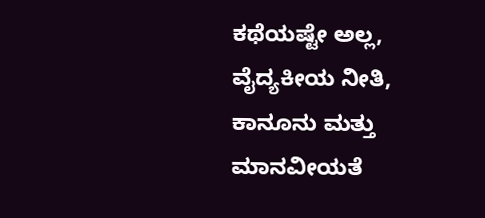ಕಥೆಯಷ್ಟೇ ಅಲ್ಲ, ವೈದ್ಯಕೀಯ ನೀತಿ, ಕಾನೂನು ಮತ್ತು ಮಾನವೀಯತೆ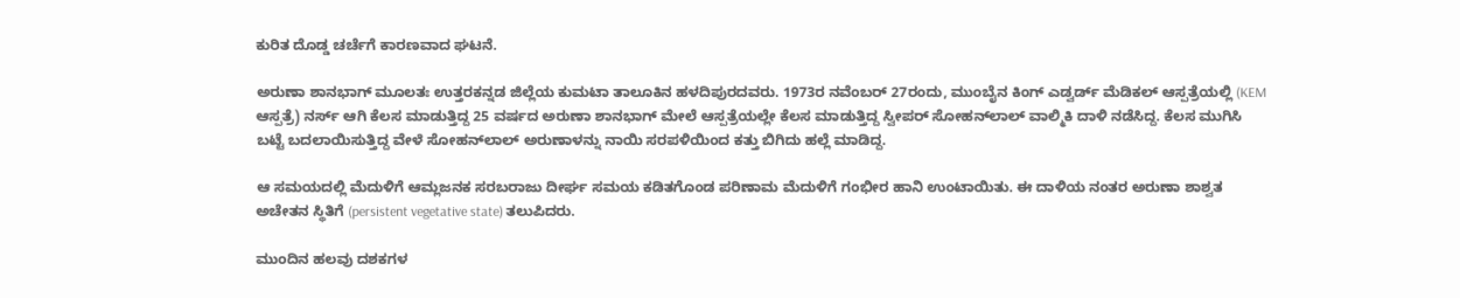ಕುರಿತ ದೊಡ್ಡ ಚರ್ಚೆಗೆ ಕಾರಣವಾದ ಘಟನೆ.

ಅರುಣಾ ಶಾನಭಾಗ್‌ ಮೂಲತಃ ಉತ್ತರಕನ್ನಡ ಜಿಲ್ಲೆಯ ಕುಮಟಾ ತಾಲೂಕಿನ ಹಳದಿಪುರದವರು. 1973ರ ನವೆಂಬರ್‌ 27ರಂದು, ಮುಂಬೈನ ಕಿಂಗ್‌ ಎಡ್ವರ್ಡ್‌ ಮೆಡಿಕಲ್‌ ಆಸ್ಪತ್ರೆಯಲ್ಲಿ (KEM ಆಸ್ಪತ್ರೆ) ನರ್ಸ್ ಆಗಿ ಕೆಲಸ ಮಾಡುತ್ತಿದ್ದ 25 ವರ್ಷದ ಅರುಣಾ ಶಾನಭಾಗ್ ಮೇಲೆ ಆಸ್ಪತ್ರೆಯಲ್ಲೇ ಕೆಲಸ ಮಾಡುತ್ತಿದ್ದ ಸ್ವೀಪರ್ ಸೋಹನ್‌ಲಾಲ್ ವಾಲ್ಮಿಕಿ ದಾಳಿ ನಡೆಸಿದ್ದ. ಕೆಲಸ ಮುಗಿಸಿ ಬಟ್ಟೆ ಬದಲಾಯಿಸುತ್ತಿದ್ದ ವೇಳೆ ಸೋಹನ್‌ಲಾಲ್ ಅರುಣಾಳನ್ನು ನಾಯಿ ಸರಪಳಿಯಿಂದ ಕತ್ತು ಬಿಗಿದು ಹಲ್ಲೆ ಮಾಡಿದ್ದ.

ಆ ಸಮಯದಲ್ಲಿ ಮೆದುಳಿಗೆ ಆಮ್ಲಜನಕ ಸರಬರಾಜು ದೀರ್ಘ ಸಮಯ ಕಡಿತಗೊಂಡ ಪರಿಣಾಮ ಮೆದುಳಿಗೆ ಗಂಭೀರ ಹಾನಿ ಉಂಟಾಯಿತು. ಈ ದಾಳಿಯ ನಂತರ ಅರುಣಾ ಶಾಶ್ವತ ಅಚೇತನ ಸ್ಥಿತಿಗೆ (persistent vegetative state) ತಲುಪಿದರು.

ಮುಂದಿನ ಹಲವು ದಶಕಗಳ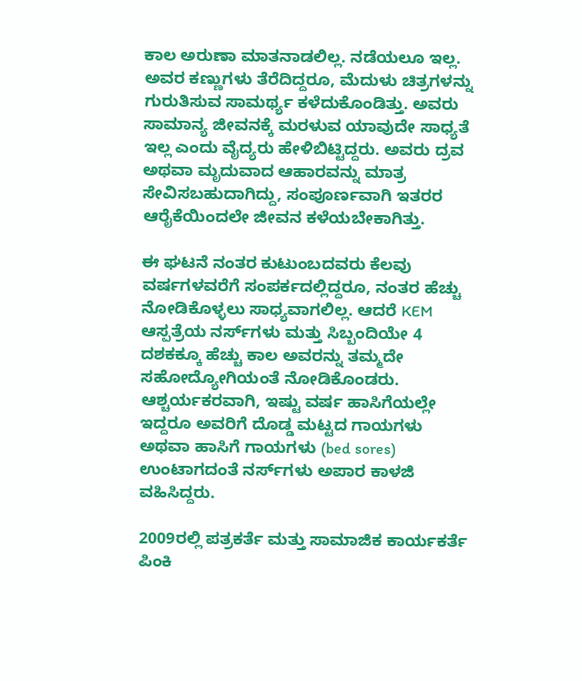ಕಾಲ ಅರುಣಾ ಮಾತನಾಡಲಿಲ್ಲ. ನಡೆಯಲೂ ಇಲ್ಲ. ಅವರ ಕಣ್ಣುಗಳು ತೆರೆದಿದ್ದರೂ, ಮೆದುಳು ಚಿತ್ರಗಳನ್ನು ಗುರುತಿಸುವ ಸಾಮರ್ಥ್ಯ ಕಳೆದುಕೊಂಡಿತ್ತು. ಅವರು ಸಾಮಾನ್ಯ ಜೀವನಕ್ಕೆ ಮರಳುವ ಯಾವುದೇ ಸಾಧ್ಯತೆ ಇಲ್ಲ ಎಂದು ವೈದ್ಯರು ಹೇಳಿಬಿಟ್ಟಿದ್ದರು. ಅವರು ದ್ರವ ಅಥವಾ ಮೃದುವಾದ ಆಹಾರವನ್ನು ಮಾತ್ರ ಸೇವಿಸಬಹುದಾಗಿದ್ದು, ಸಂಪೂರ್ಣವಾಗಿ ಇತರರ ಆರೈಕೆಯಿಂದಲೇ ಜೀವನ ಕಳೆಯಬೇಕಾಗಿತ್ತು.

ಈ ಘಟನೆ ನಂತರ ಕುಟುಂಬದವರು ಕೆಲವು ವರ್ಷಗಳವರೆಗೆ ಸಂಪರ್ಕದಲ್ಲಿದ್ದರೂ, ನಂತರ ಹೆಚ್ಚು ನೋಡಿಕೊಳ್ಳಲು ಸಾಧ್ಯವಾಗಲಿಲ್ಲ. ಆದರೆ KEM ಆಸ್ಪತ್ರೆಯ ನರ್ಸ್‌ಗಳು ಮತ್ತು ಸಿಬ್ಬಂದಿಯೇ 4 ದಶಕಕ್ಕೂ ಹೆಚ್ಚು ಕಾಲ ಅವರನ್ನು ತಮ್ಮದೇ ಸಹೋದ್ಯೋಗಿಯಂತೆ ನೋಡಿಕೊಂಡರು. ಆಶ್ಚರ್ಯಕರವಾಗಿ, ಇಷ್ಟು ವರ್ಷ ಹಾಸಿಗೆಯಲ್ಲೇ ಇದ್ದರೂ ಅವರಿಗೆ ದೊಡ್ಡ ಮಟ್ಟದ ಗಾಯಗಳು ಅಥವಾ ಹಾಸಿಗೆ ಗಾಯಗಳು (bed sores) ಉಂಟಾಗದಂತೆ ನರ್ಸ್‌ಗಳು ಅಪಾರ ಕಾಳಜಿ ವಹಿಸಿದ್ದರು.

2009ರಲ್ಲಿ ಪತ್ರಕರ್ತೆ ಮತ್ತು ಸಾಮಾಜಿಕ ಕಾರ್ಯಕರ್ತೆ ಪಿಂಕಿ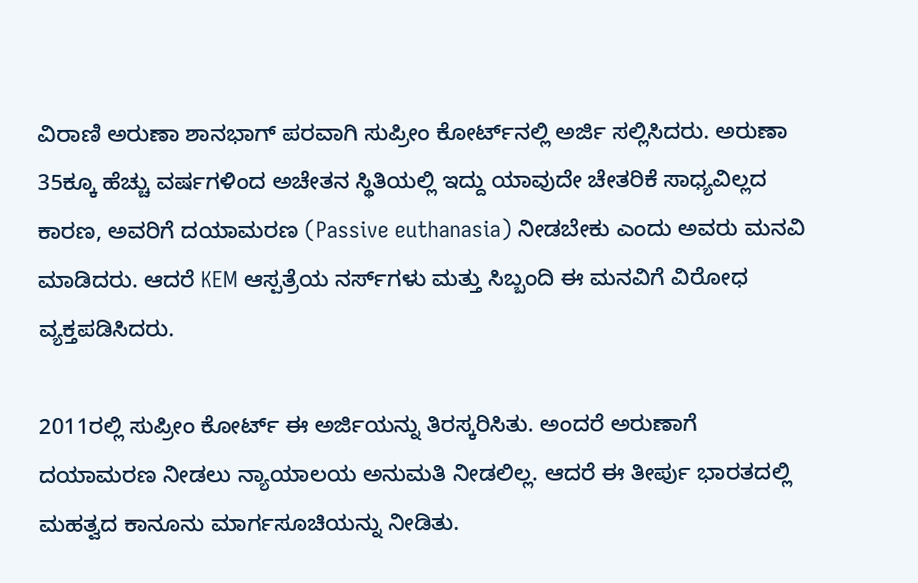ವಿರಾಣಿ ಅರುಣಾ ಶಾನಭಾಗ್ ಪರವಾಗಿ ಸುಪ್ರೀಂ ಕೋರ್ಟ್‌ನಲ್ಲಿ ಅರ್ಜಿ ಸಲ್ಲಿಸಿದರು. ಅರುಣಾ 35ಕ್ಕೂ ಹೆಚ್ಚು ವರ್ಷಗಳಿಂದ ಅಚೇತನ ಸ್ಥಿತಿಯಲ್ಲಿ ಇದ್ದು ಯಾವುದೇ ಚೇತರಿಕೆ ಸಾಧ್ಯವಿಲ್ಲದ ಕಾರಣ, ಅವರಿಗೆ ದಯಾಮರಣ (Passive euthanasia) ನೀಡಬೇಕು ಎಂದು ಅವರು ಮನವಿ ಮಾಡಿದರು. ಆದರೆ KEM ಆಸ್ಪತ್ರೆಯ ನರ್ಸ್‌ಗಳು ಮತ್ತು ಸಿಬ್ಬಂದಿ ಈ ಮನವಿಗೆ ವಿರೋಧ ವ್ಯಕ್ತಪಡಿಸಿದರು.

2011ರಲ್ಲಿ ಸುಪ್ರೀಂ ಕೋರ್ಟ್ ಈ ಅರ್ಜಿಯನ್ನು ತಿರಸ್ಕರಿಸಿತು. ಅಂದರೆ ಅರುಣಾಗೆ ದಯಾಮರಣ ನೀಡಲು ನ್ಯಾಯಾಲಯ ಅನುಮತಿ ನೀಡಲಿಲ್ಲ. ಆದರೆ ಈ ತೀರ್ಪು ಭಾರತದಲ್ಲಿ ಮಹತ್ವದ ಕಾನೂನು ಮಾರ್ಗಸೂಚಿಯನ್ನು ನೀಡಿತು.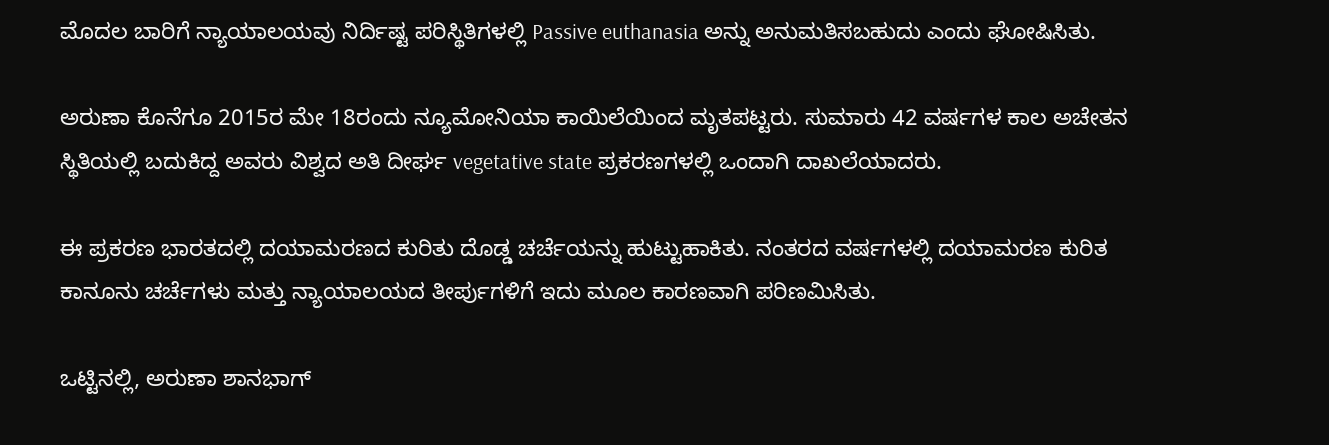ಮೊದಲ ಬಾರಿಗೆ ನ್ಯಾಯಾಲಯವು ನಿರ್ದಿಷ್ಟ ಪರಿಸ್ಥಿತಿಗಳಲ್ಲಿ Passive euthanasia ಅನ್ನು ಅನುಮತಿಸಬಹುದು ಎಂದು ಘೋಷಿಸಿತು.

ಅರುಣಾ ಕೊನೆಗೂ 2015ರ ಮೇ 18ರಂದು ನ್ಯೂಮೋನಿಯಾ ಕಾಯಿಲೆಯಿಂದ ಮೃತಪಟ್ಟರು. ಸುಮಾರು 42 ವರ್ಷಗಳ ಕಾಲ ಅಚೇತನ ಸ್ಥಿತಿಯಲ್ಲಿ ಬದುಕಿದ್ದ ಅವರು ವಿಶ್ವದ ಅತಿ ದೀರ್ಘ vegetative state ಪ್ರಕರಣಗಳಲ್ಲಿ ಒಂದಾಗಿ ದಾಖಲೆಯಾದರು.

ಈ ಪ್ರಕರಣ ಭಾರತದಲ್ಲಿ ದಯಾಮರಣದ ಕುರಿತು ದೊಡ್ಡ ಚರ್ಚೆಯನ್ನು ಹುಟ್ಟುಹಾಕಿತು. ನಂತರದ ವರ್ಷಗಳಲ್ಲಿ ದಯಾಮರಣ ಕುರಿತ ಕಾನೂನು ಚರ್ಚೆಗಳು ಮತ್ತು ನ್ಯಾಯಾಲಯದ ತೀರ್ಪುಗಳಿಗೆ ಇದು ಮೂಲ ಕಾರಣವಾಗಿ ಪರಿಣಮಿಸಿತು.

ಒಟ್ಟಿನಲ್ಲಿ, ಅರುಣಾ ಶಾನಭಾಗ್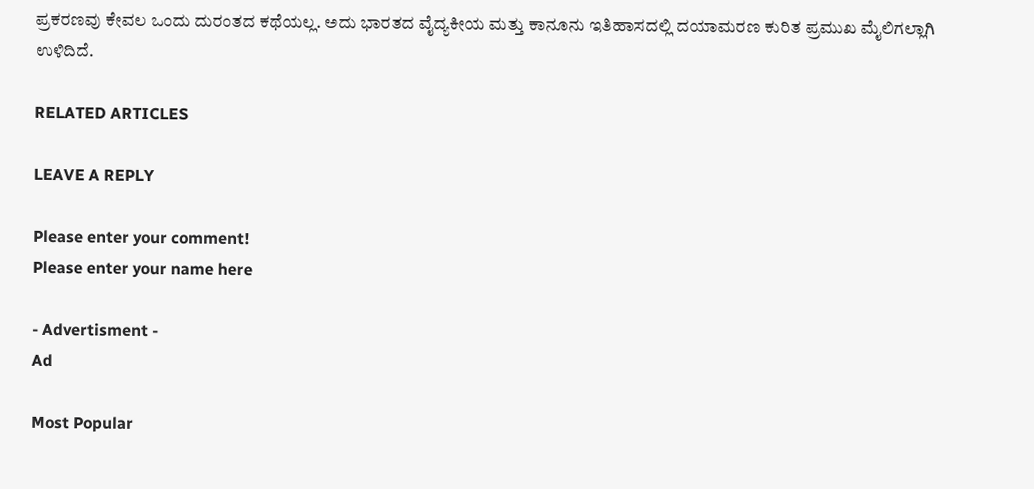ಪ್ರಕರಣವು ಕೇವಲ ಒಂದು ದುರಂತದ ಕಥೆಯಲ್ಲ. ಅದು ಭಾರತದ ವೈದ್ಯಕೀಯ ಮತ್ತು ಕಾನೂನು ಇತಿಹಾಸದಲ್ಲಿ ದಯಾಮರಣ ಕುರಿತ ಪ್ರಮುಖ ಮೈಲಿಗಲ್ಲಾಗಿ ಉಳಿದಿದೆ.

RELATED ARTICLES

LEAVE A REPLY

Please enter your comment!
Please enter your name here

- Advertisment -
Ad

Most Popular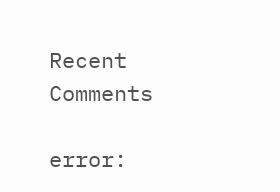Recent Comments

error: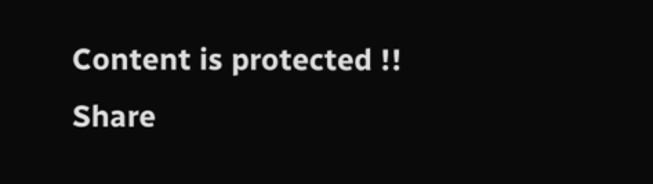Content is protected !!
Share